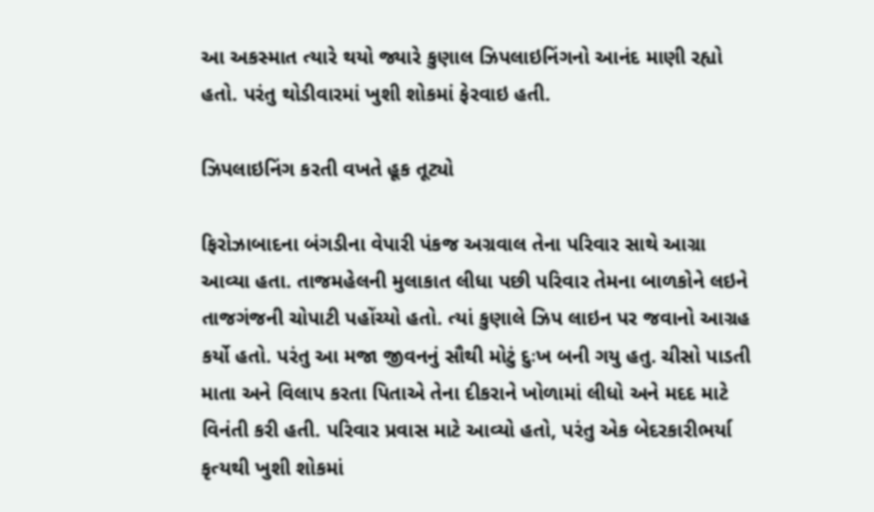આ અકસ્માત ત્યારે થયો જ્યારે કુણાલ ઝિપલાઇનિંગનો આનંદ માણી રહ્યો હતો. પરંતુ થોડીવારમાં ખુશી શોકમાં ફેરવાઇ હતી.

ઝિપલાઇનિંગ કરતી વખતે હૂક તૂટ્યો

ફિરોઝાબાદના બંગડીના વેપારી પંકજ અગ્રવાલ તેના પરિવાર સાથે આગ્રા આવ્યા હતા. તાજમહેલની મુલાકાત લીધા પછી પરિવાર તેમના બાળકોને લઇને તાજગંજની ચોપાટી પહોંચ્યો હતો. ત્યાં કુણાલે ઝિપ લાઇન પર જવાનો આગ્રહ કર્યો હતો. પરંતુ આ મજા જીવનનું સૌથી મોટું દુઃખ બની ગયુ હતુ. ચીસો પાડતી માતા અને વિલાપ કરતા પિતાએ તેના દીકરાને ખોળામાં લીધો અને મદદ માટે વિનંતી કરી હતી. પરિવાર પ્રવાસ માટે આવ્યો હતો, પરંતુ એક બેદરકારીભર્યા કૃત્યથી ખુશી શોકમાં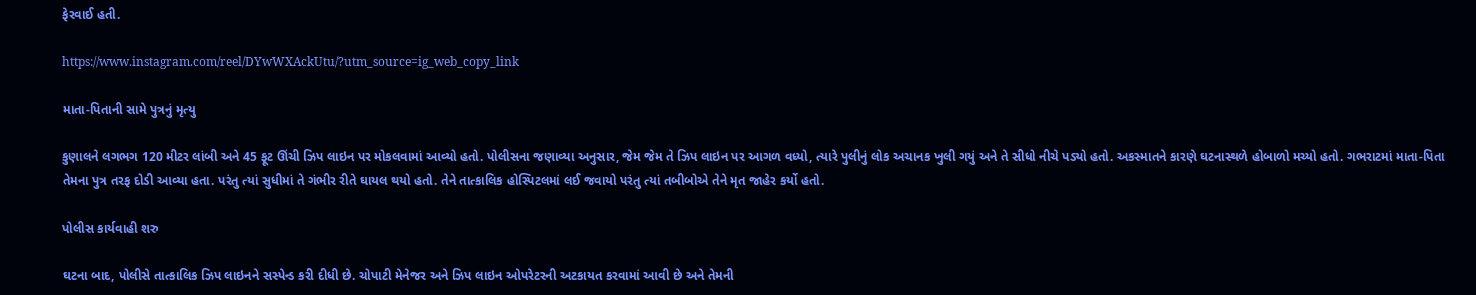ફેરવાઈ હતી.

https://www.instagram.com/reel/DYwWXAckUtu/?utm_source=ig_web_copy_link

માતા-પિતાની સામે પુત્રનું મૃત્યુ

કુણાલને લગભગ 120 મીટર લાંબી અને 45 ફૂટ ઊંચી ઝિપ લાઇન પર મોકલવામાં આવ્યો હતો. પોલીસના જણાવ્યા અનુસાર, જેમ જેમ તે ઝિપ લાઇન પર આગળ વધ્યો, ત્યારે પુલીનું લોક અચાનક ખુલી ગયું અને તે સીધો નીચે પડ્યો હતો. અકસ્માતને કારણે ઘટનાસ્થળે હોબાળો મચ્યો હતો. ગભરાટમાં માતા-પિતા તેમના પુત્ર તરફ દોડી આવ્યા હતા. પરંતુ ત્યાં સુધીમાં તે ગંભીર રીતે ઘાયલ થયો હતો. તેને તાત્કાલિક હોસ્પિટલમાં લઈ જવાયો પરંતુ ત્યાં તબીબોએ તેને મૃત જાહેર કર્યો હતો.

પોલીસ કાર્યવાહી શરુ

ઘટના બાદ, પોલીસે તાત્કાલિક ઝિપ લાઇનને સસ્પેન્ડ કરી દીધી છે. ચોપાટી મેનેજર અને ઝિપ લાઇન ઓપરેટરની અટકાયત કરવામાં આવી છે અને તેમની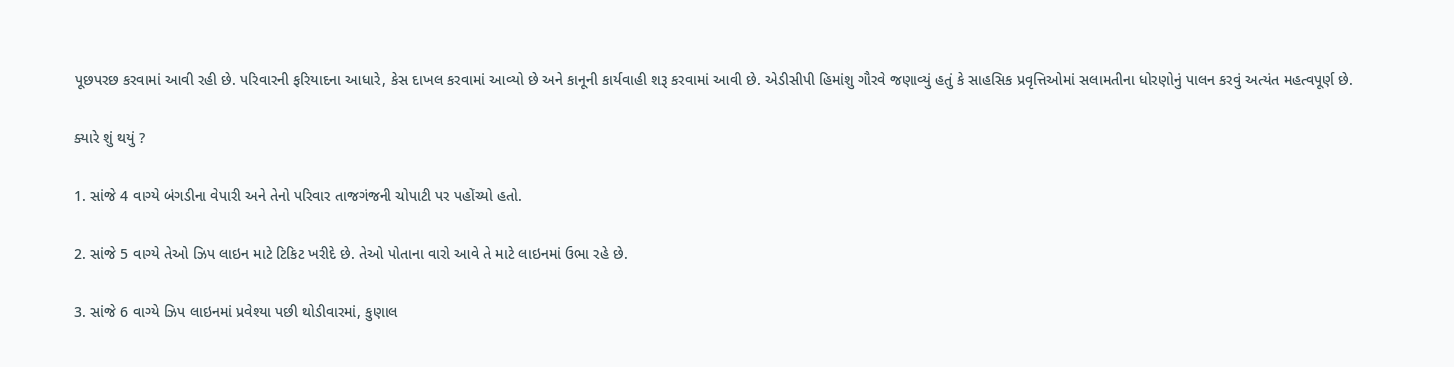પૂછપરછ કરવામાં આવી રહી છે. પરિવારની ફરિયાદના આધારે, કેસ દાખલ કરવામાં આવ્યો છે અને કાનૂની કાર્યવાહી શરૂ કરવામાં આવી છે. એડીસીપી હિમાંશુ ગૌરવે જણાવ્યું હતું કે સાહસિક પ્રવૃત્તિઓમાં સલામતીના ધોરણોનું પાલન કરવું અત્યંત મહત્વપૂર્ણ છે.

ક્યારે શું થયું ?

1. સાંજે 4 વાગ્યે બંગડીના વેપારી અને તેનો પરિવાર તાજગંજની ચોપાટી પર પહોંચ્યો હતો.

2. સાંજે 5 વાગ્યે તેઓ ઝિપ લાઇન માટે ટિકિટ ખરીદે છે. તેઓ પોતાના વારો આવે તે માટે લાઇનમાં ઉભા રહે છે.

3. સાંજે 6 વાગ્યે ઝિપ લાઇનમાં પ્રવેશ્યા પછી થોડીવારમાં, કુણાલ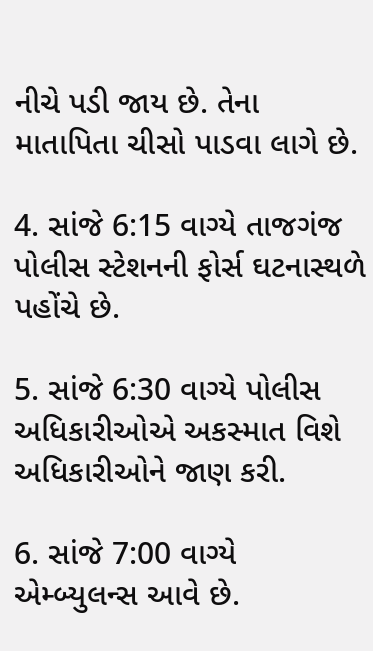નીચે પડી જાય છે. તેના માતાપિતા ચીસો પાડવા લાગે છે.

4. સાંજે 6:15 વાગ્યે તાજગંજ પોલીસ સ્ટેશનની ફોર્સ ઘટનાસ્થળે પહોંચે છે.

5. સાંજે 6:30 વાગ્યે પોલીસ અધિકારીઓએ અકસ્માત વિશે અધિકારીઓને જાણ કરી.

6. સાંજે 7:00 વાગ્યે એમ્બ્યુલન્સ આવે છે.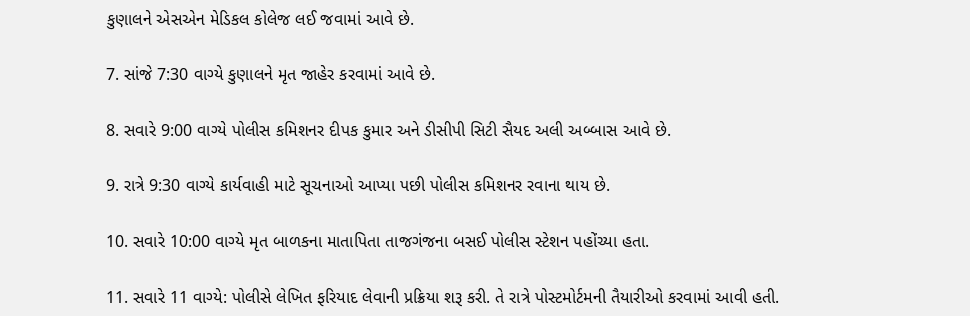કુણાલને એસએન મેડિકલ કોલેજ લઈ જવામાં આવે છે.

7. સાંજે 7:30 વાગ્યે કુણાલને મૃત જાહેર કરવામાં આવે છે.

8. સવારે 9:00 વાગ્યે પોલીસ કમિશનર દીપક કુમાર અને ડીસીપી સિટી સૈયદ અલી અબ્બાસ આવે છે.

9. રાત્રે 9:30 વાગ્યે કાર્યવાહી માટે સૂચનાઓ આપ્યા પછી પોલીસ કમિશનર રવાના થાય છે.

10. સવારે 10:00 વાગ્યે મૃત બાળકના માતાપિતા તાજગંજના બસઈ પોલીસ સ્ટેશન પહોંચ્યા હતા.

11. સવારે 11 વાગ્યે: પોલીસે લેખિત ફરિયાદ લેવાની પ્રક્રિયા શરૂ કરી. તે રાત્રે પોસ્ટમોર્ટમની તૈયારીઓ કરવામાં આવી હતી.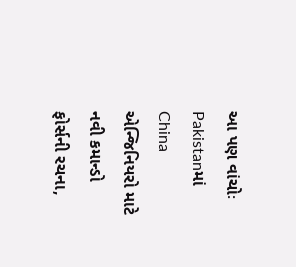આ પણ વાંચોઃ Pakistanમાં China એન્જિનિયરો માટે નવી કમાન્ડો ફોર્સની રચના,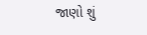જાણો શું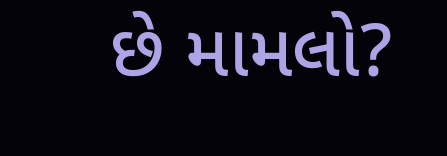છે મામલો?